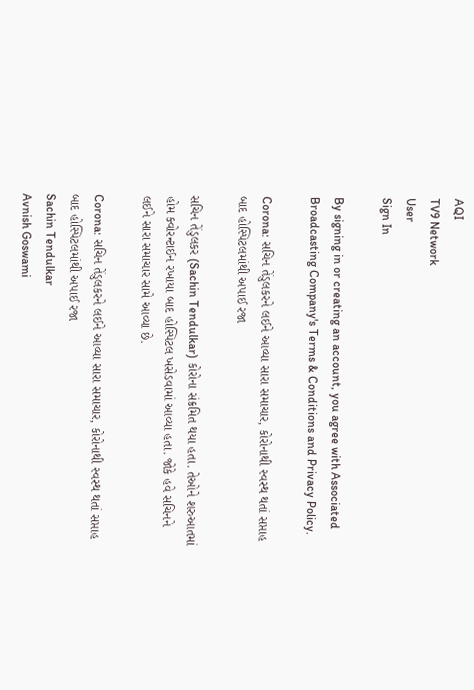AQI
TV9 Network
User
Sign In

By signing in or creating an account, you agree with Associated Broadcasting Company's Terms & Conditions and Privacy Policy.

Corona: સચિન તેંડુલકરને લઈને આવ્યા સારા સમાચાર, કોરોનાથી સ્વસ્થ થતાં સપ્તાહ બાદ હોસ્પિટલમાંથી અપાઈ રજા

સચિન તેંડુલકર (Sachin Tendulkar) કોરોના સંક્રમિત થયા હતા. તેઓને શરુઆતમાં હોમ ક્વોરન્ટાઈન રખાયા બાદ હોસ્પિટલ ખસેડવામાં આવ્યા હતા. જોકે હવે સચિનને લઈને સારા સમાચાર સામે આવ્યા છે.

Corona: સચિન તેંડુલકરને લઈને આવ્યા સારા સમાચાર, કોરોનાથી સ્વસ્થ થતાં સપ્તાહ બાદ હોસ્પિટલમાંથી અપાઈ રજા
Sachin Tendulkar
Avnish Goswami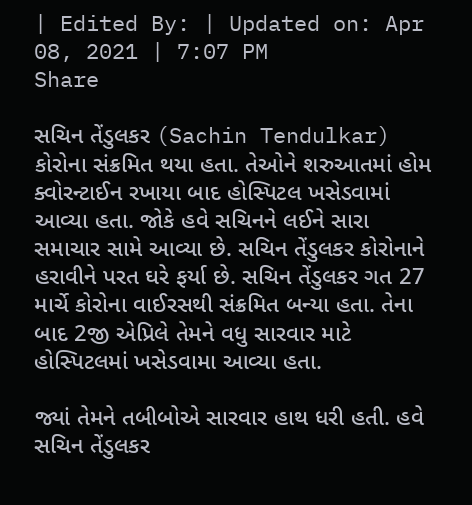| Edited By: | Updated on: Apr 08, 2021 | 7:07 PM
Share

સચિન તેંડુલકર (Sachin Tendulkar) કોરોના સંક્રમિત થયા હતા. તેઓને શરુઆતમાં હોમ ક્વોરન્ટાઈન રખાયા બાદ હોસ્પિટલ ખસેડવામાં આવ્યા હતા. જોકે હવે સચિનને લઈને સારા સમાચાર સામે આવ્યા છે. સચિન તેંડુલકર કોરોનાને હરાવીને પરત ઘરે ફર્યા છે. સચિન તેંડુલકર ગત 27 માર્ચે કોરોના વાઈરસથી સંક્રમિત બન્યા હતા. તેના બાદ 2જી એપ્રિલે તેમને વધુ સારવાર માટે હોસ્પિટલમાં ખસેડવામા આવ્યા હતા.

જ્યાં તેમને તબીબોએ સારવાર હાથ ધરી હતી. હવે સચિન તેંડુલકર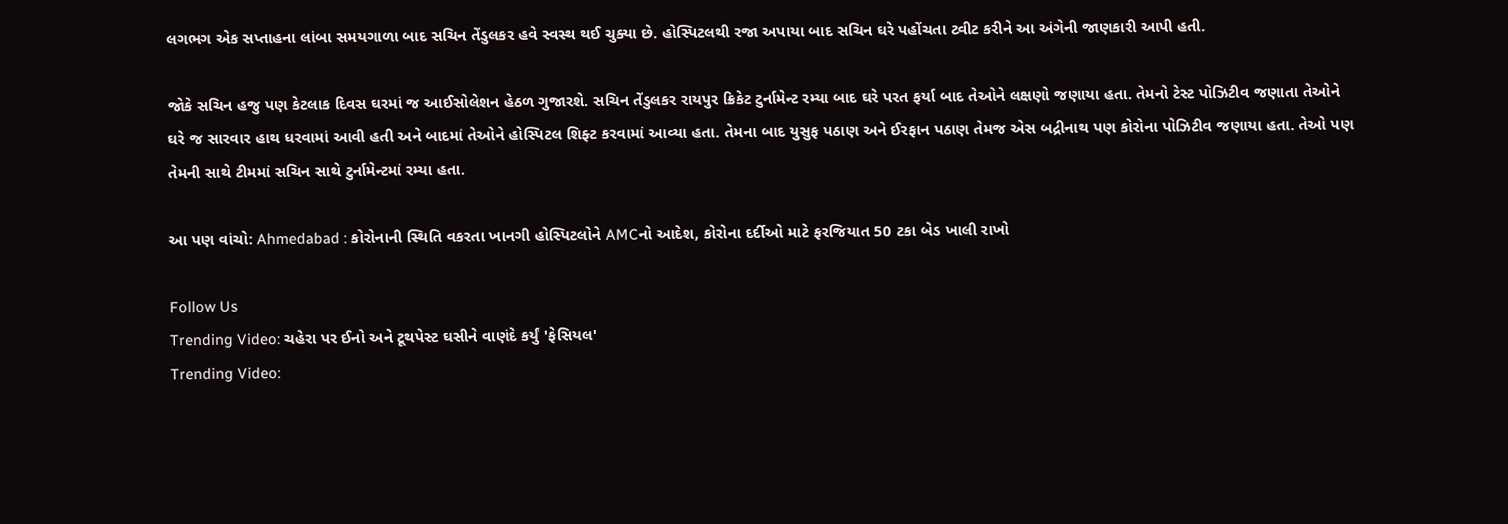લગભગ એક સપ્તાહના લાંબા સમયગાળા બાદ સચિન તેંડુલકર હવે સ્વસ્થ થઈ ચુક્યા છે. હોસ્પિટલથી રજા અપાયા બાદ સચિન ઘરે પહોંચતા ટ્વીટ કરીને આ અંગેની જાણકારી આપી હતી.

જોકે સચિન હજુ પણ કેટલાક દિવસ ઘરમાં જ આઈસોલેશન હેઠળ ગુજારશે. સચિન તેંડુલકર રાયપુર ક્રિકેટ ટુર્નામેન્ટ રમ્યા બાદ ઘરે પરત ફર્યા બાદ તેઓને લક્ષણો જણાયા હતા. તેમનો ટેસ્ટ પોઝિટીવ જણાતા તેઓને ઘરે જ સારવાર હાથ ધરવામાં આવી હતી અને બાદમાં તેઓને હોસ્પિટલ શિફ્ટ કરવામાં આવ્યા હતા. તેમના બાદ યુસુફ પઠાણ અને ઈરફાન પઠાણ તેમજ એસ બદ્રીનાથ પણ કોરોના પોઝિટીવ જણાયા હતા. તેઓ પણ તેમની સાથે ટીમમાં સચિન સાથે ટુર્નામેન્ટમાં રમ્યા હતા.

આ પણ વાંચો: Ahmedabad : કોરોનાની સ્થિતિ વકરતા ખાનગી હોસ્પિટલોને AMCનો આદેશ, કોરોના દર્દીઓ માટે ફરજિયાત 50 ટકા બેડ ખાલી રાખો

Follow Us
Trending Video: ચહેરા પર ઈનો અને ટૂથપેસ્ટ ઘસીને વાણંદે કર્યું 'ફેસિયલ'
Trending Video: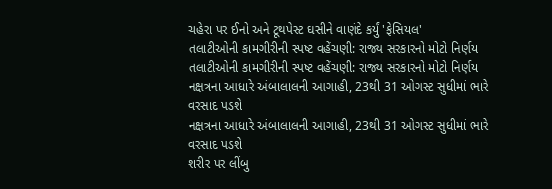ચહેરા પર ઈનો અને ટૂથપેસ્ટ ઘસીને વાણંદે કર્યું 'ફેસિયલ'
તલાટીઓની કામગીરીની સ્પષ્ટ વહેંચણી: રાજ્ય સરકારનો મોટો નિર્ણય
તલાટીઓની કામગીરીની સ્પષ્ટ વહેંચણી: રાજ્ય સરકારનો મોટો નિર્ણય
નક્ષત્રના આધારે અંબાલાલની આગાહી, 23થી 31 ઓગસ્ટ સુધીમાં ભારે વરસાદ પડશે
નક્ષત્રના આધારે અંબાલાલની આગાહી, 23થી 31 ઓગસ્ટ સુધીમાં ભારે વરસાદ પડશે
શરીર પર લીંબુ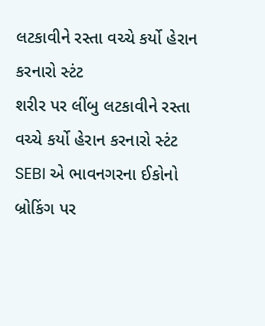લટકાવીને રસ્તા વચ્ચે કર્યો હેરાન કરનારો સ્ટંટ
શરીર પર લીંબુ લટકાવીને રસ્તા વચ્ચે કર્યો હેરાન કરનારો સ્ટંટ
SEBI એ ભાવનગરના ઈકોનો બ્રોકિંગ પર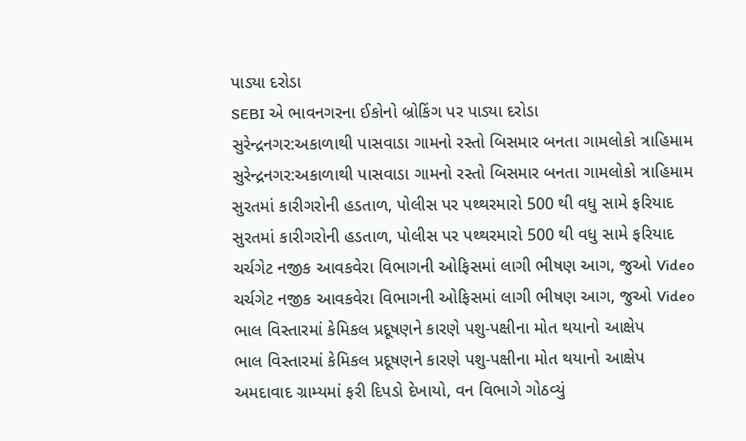પાડ્યા દરોડા
SEBI એ ભાવનગરના ઈકોનો બ્રોકિંગ પર પાડ્યા દરોડા
સુરેન્દ્રનગર:અકાળાથી પાસવાડા ગામનો રસ્તો બિસમાર બનતા ગામલોકો ત્રાહિમામ
સુરેન્દ્રનગર:અકાળાથી પાસવાડા ગામનો રસ્તો બિસમાર બનતા ગામલોકો ત્રાહિમામ
સુરતમાં કારીગરોની હડતાળ, પોલીસ પર પથ્થરમારો 500 થી વધુ સામે ફરિયાદ
સુરતમાં કારીગરોની હડતાળ, પોલીસ પર પથ્થરમારો 500 થી વધુ સામે ફરિયાદ
ચર્ચગેટ નજીક આવકવેરા વિભાગની ઓફિસમાં લાગી ભીષણ આગ, જુઓ Video
ચર્ચગેટ નજીક આવકવેરા વિભાગની ઓફિસમાં લાગી ભીષણ આગ, જુઓ Video
ભાલ વિસ્તારમાં કેમિકલ પ્રદૂષણને કારણે પશુ-પક્ષીના મોત થયાનો આક્ષેપ
ભાલ વિસ્તારમાં કેમિકલ પ્રદૂષણને કારણે પશુ-પક્ષીના મોત થયાનો આક્ષેપ
અમદાવાદ ગ્રામ્યમાં ફરી દિપડો દેખાયો, વન વિભાગે ગોઠવ્યું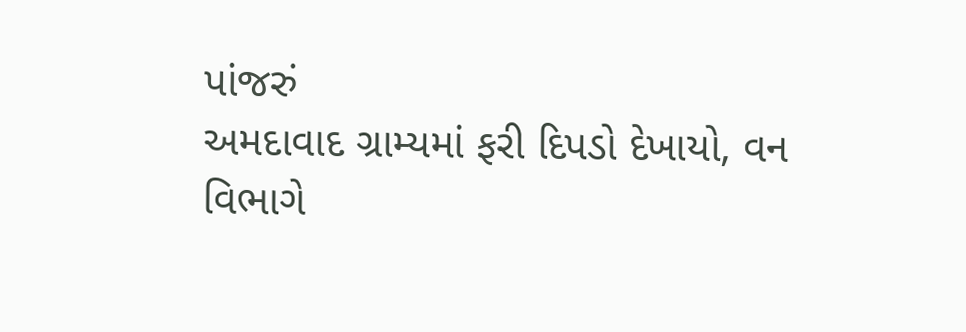પાંજરું
અમદાવાદ ગ્રામ્યમાં ફરી દિપડો દેખાયો, વન વિભાગે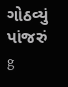ગોઠવ્યું પાંજરું
g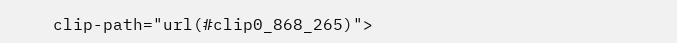clip-path="url(#clip0_868_265)">